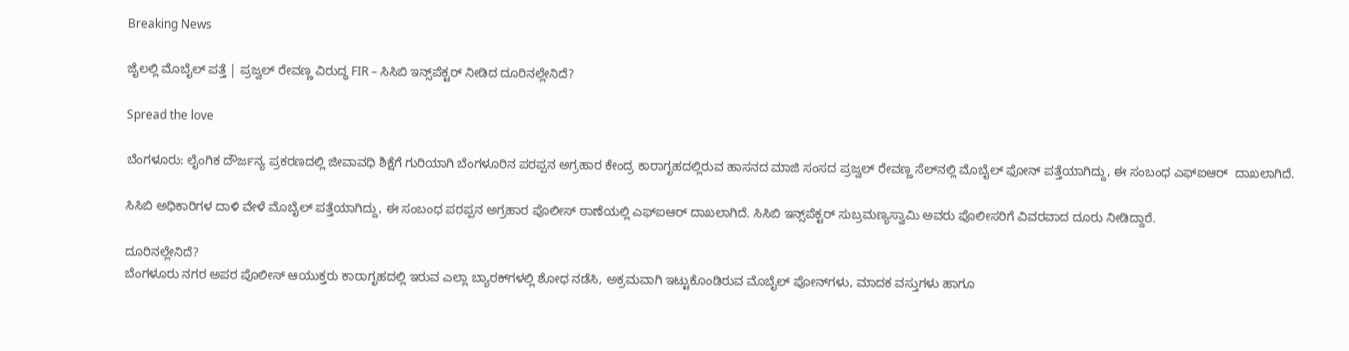Breaking News

ಜೈಲಲ್ಲಿ ಮೊಬೈಲ್ ಪತ್ತೆ | ಪ್ರಜ್ವಲ್ ರೇವಣ್ಣ ವಿರುದ್ಧ FIR – ಸಿಸಿಬಿ ಇನ್ಸ್‌ಪೆಕ್ಟರ್‌ ನೀಡಿದ ದೂರಿನಲ್ಲೇನಿದೆ?

Spread the love

ಬೆಂಗಳೂರು: ಲೈಂಗಿಕ ದೌರ್ಜನ್ಯ ಪ್ರಕರಣದಲ್ಲಿ ಜೀವಾವಧಿ ಶಿಕ್ಷೆಗೆ ಗುರಿಯಾಗಿ ಬೆಂಗಳೂರಿನ ಪರಪ್ಪನ ಅಗ್ರಹಾರ ಕೇಂದ್ರ ಕಾರಾಗೃಹದಲ್ಲಿರುವ ಹಾಸನದ ಮಾಜಿ ಸಂಸದ ಪ್ರಜ್ವಲ್ ರೇವಣ್ಣ ಸೆಲ್‌ನಲ್ಲಿ ಮೊಬೈಲ್ ಫೋನ್ ಪತ್ತೆಯಾಗಿದ್ದು, ಈ ಸಂಬಂಧ ಎಫ್‌ಐಆರ್  ದಾಖಲಾಗಿದೆ.

ಸಿಸಿಬಿ ಅಧಿಕಾರಿಗಳ ದಾಳಿ ವೇಳೆ ಮೊಬೈಲ್ ಪತ್ತೆಯಾಗಿದ್ದು, ಈ ಸಂಬಂಧ ಪರಪ್ಪನ ಅಗ್ರಹಾರ ಪೊಲೀಸ್ ಠಾಣೆಯಲ್ಲಿ ಎಫ್‌ಐಆರ್ ದಾಖಲಾಗಿದೆ. ಸಿಸಿಬಿ ಇನ್ಸ್‌ಪೆಕ್ಟರ್‌ ಸುಬ್ರಮಣ್ಯಸ್ವಾಮಿ ಅವರು ಪೊಲೀಸರಿಗೆ ವಿವರವಾದ ದೂರು ನೀಡಿದ್ದಾರೆ.

ದೂರಿನಲ್ಲೇನಿದೆ?
ಬೆಂಗಳೂರು ನಗರ ಅಪರ ಪೊಲೀಸ್ ಆಯುಕ್ತರು ಕಾರಾಗೃಹದಲ್ಲಿ ಇರುವ ಎಲ್ಲಾ ಬ್ಯಾರಕ್‌ಗಳಲ್ಲಿ ಶೋಧ ನಡೆಸಿ, ಅಕ್ರಮವಾಗಿ ಇಟ್ಟುಕೊಂಡಿರುವ ಮೊಬೈಲ್ ಪೋನ್‌ಗಳು, ಮಾದಕ ವಸ್ತುಗಳು ಹಾಗೂ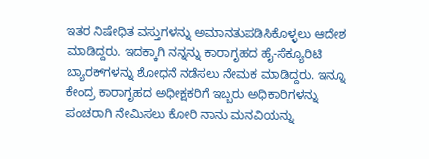ಇತರ ನಿಷೇಧಿತ ವಸ್ತುಗಳನ್ನು ಅಮಾನತುಪಡಿಸಿಕೊಳ್ಳಲು ಆದೇಶ ಮಾಡಿದ್ದರು. ಇದಕ್ಕಾಗಿ ನನ್ನನ್ನು ಕಾರಾಗೃಹದ ಹೈ-ಸೆಕ್ಯೂರಿಟಿ ಬ್ಯಾರಕ್‌ಗಳನ್ನು ಶೋಧನೆ ನಡೆಸಲು ನೇಮಕ ಮಾಡಿದ್ದರು. ಇನ್ನೂ ಕೇಂದ್ರ ಕಾರಾಗೃಹದ ಅಧೀಕ್ಷಕರಿಗೆ ಇಬ್ಬರು ಅಧಿಕಾರಿಗಳನ್ನು ಪಂಚರಾಗಿ ನೇಮಿಸಲು ಕೋರಿ ನಾನು ಮನವಿಯನ್ನು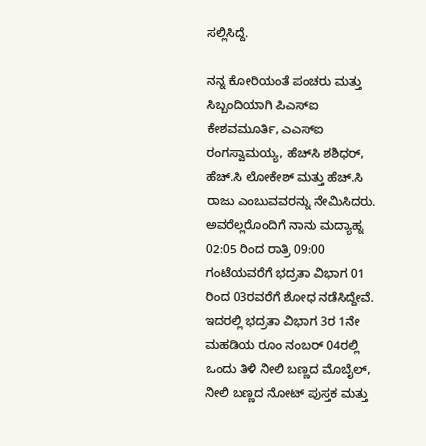ಸಲ್ಲಿಸಿದ್ದೆ.

ನನ್ನ ಕೋರಿಯಂತೆ ಪಂಚರು ಮತ್ತು ಸಿಬ್ಬಂದಿಯಾಗಿ ಪಿಎಸ್‌ಐ ಕೇಶವಮೂರ್ತಿ, ಎಎಸ್‌ಐ ರಂಗಸ್ವಾಮಯ್ಯ, ಹೆಚ್‌ಸಿ ಶಶಿಧರ್, ಹೆಚ್.ಸಿ ಲೋಕೇಶ್ ಮತ್ತು ಹೆಚ್.ಸಿ ರಾಜು ಎಂಬುವವರನ್ನು ನೇಮಿಸಿದರು. ಅವರೆಲ್ಲರೊಂದಿಗೆ ನಾನು ಮದ್ಯಾಹ್ನ 02:05 ರಿಂದ ರಾತ್ರಿ 09:00 ಗಂಟೆಯವರೆಗೆ ಭದ್ರತಾ ವಿಭಾಗ 01 ರಿಂದ 03ರವರೆಗೆ ಶೋಧ ನಡೆಸಿದ್ದೇವೆ. ಇದರಲ್ಲಿ ಭದ್ರತಾ ವಿಭಾಗ 3ರ 1ನೇ ಮಹಡಿಯ ರೂಂ ನಂಬರ್ 04ರಲ್ಲಿ ಒಂದು ತಿಳಿ ನೀಲಿ ಬಣ್ಣದ ಮೊಬೈಲ್, ನೀಲಿ ಬಣ್ಣದ ನೋಟ್ ಪುಸ್ತಕ ಮತ್ತು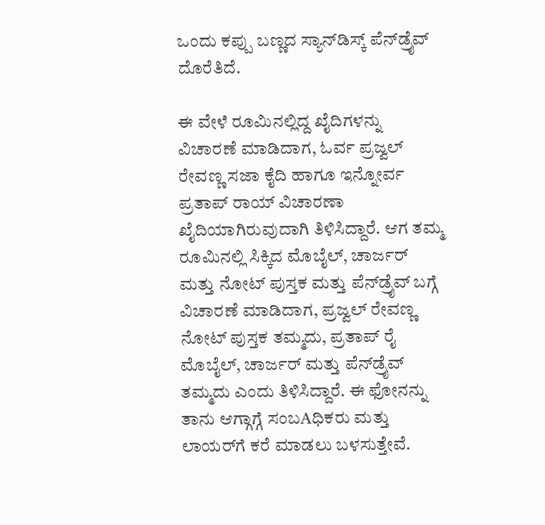ಒಂದು ಕಪ್ಪು ಬಣ್ಣದ ಸ್ಯಾನ್‌ಡಿಸ್ಕ್ ಪೆನ್‌ಡ್ರೈವ್ ದೊರೆತಿದೆ.

ಈ ವೇಳೆ ರೂಮಿನಲ್ಲಿದ್ದ ಖೈದಿಗಳನ್ನು ವಿಚಾರಣೆ ಮಾಡಿದಾಗ, ಓರ್ವ ಪ್ರಜ್ವಲ್ ರೇವಣ್ಣ ಸಜಾ ಕೈದಿ ಹಾಗೂ ಇನ್ನೋರ್ವ ಪ್ರತಾಪ್ ರಾಯ್ ವಿಚಾರಣಾ ಖೈದಿಯಾಗಿರುವುದಾಗಿ ತಿಳಿಸಿದ್ದಾರೆ. ಆಗ ತಮ್ಮ ರೂಮಿನಲ್ಲಿ ಸಿಕ್ಕಿದ ಮೊಬೈಲ್, ಚಾರ್ಜರ್ ಮತ್ತು ನೋಟ್ ಪುಸ್ತಕ ಮತ್ತು ಪೆನ್‌ಡ್ರೈವ್ ಬಗ್ಗೆ ವಿಚಾರಣೆ ಮಾಡಿದಾಗ, ಪ್ರಜ್ವಲ್ ರೇವಣ್ಣ ನೋಟ್ ಪುಸ್ತಕ ತಮ್ಮದು, ಪ್ರತಾಪ್ ರೈ ಮೊಬೈಲ್, ಚಾರ್ಜರ್ ಮತ್ತು ಪೆನ್‌ಡ್ರೈವ್ ತಮ್ಮದು ಎಂದು ತಿಳಿಸಿದ್ದಾರೆ. ಈ ಫೋನನ್ನು ತಾನು ಆಗ್ಗಾಗ್ಗೆ ಸಂಬAಧಿಕರು ಮತ್ತು ಲಾಯರ್‌ಗೆ ಕರೆ ಮಾಡಲು ಬಳಸುತ್ತೇವೆ.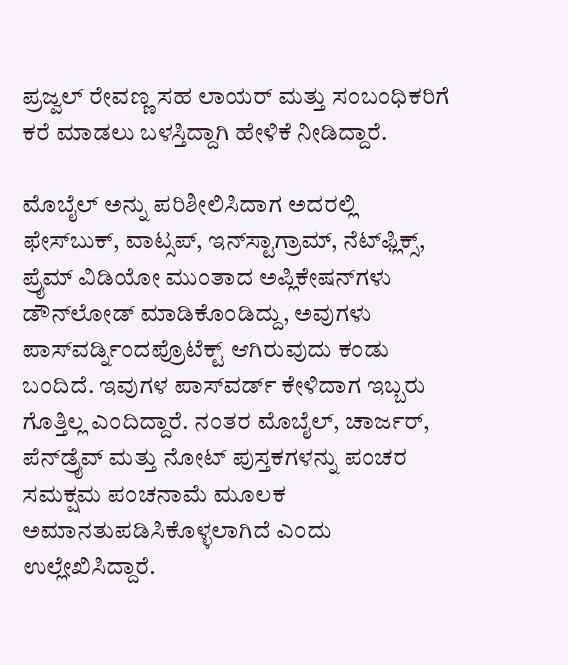ಪ್ರಜ್ವಲ್ ರೇವಣ್ಣ ಸಹ ಲಾಯರ್ ಮತ್ತು ಸಂಬಂಧಿಕರಿಗೆ ಕರೆ ಮಾಡಲು ಬಳಸ್ತಿದ್ದಾಗಿ ಹೇಳಿಕೆ ನೀಡಿದ್ದಾರೆ.

ಮೊಬೈಲ್ ಅನ್ನು ಪರಿಶೀಲಿಸಿದಾಗ ಅದರಲ್ಲಿ ಫೇಸ್‌ಬುಕ್, ವಾಟ್ಸಪ್, ಇನ್‌ಸ್ಟಾಗ್ರಾಮ್, ನೆಟ್‌ಫ್ಲಿಕ್ಸ್, ಪ್ರೈಮ್ ವಿಡಿಯೋ ಮುಂತಾದ ಅಪ್ಲಿಕೇಷನ್‌ಗಳು ಡೌನ್‌ಲೋಡ್ ಮಾಡಿಕೊಂಡಿದ್ದು, ಅವುಗಳು ಪಾಸ್‌ವರ್ಡ್ನಿಂದಪ್ರೊಟೆಕ್ಟ್ ಆಗಿರುವುದು ಕಂಡು ಬಂದಿದೆ. ಇವುಗಳ ಪಾಸ್‌ವರ್ಡ್ ಕೇಳಿದಾಗ ಇಬ್ಬರು ಗೊತ್ತಿಲ್ಲ ಎಂದಿದ್ದಾರೆ. ನಂತರ ಮೊಬೈಲ್, ಚಾರ್ಜರ್, ಪೆನ್‌ಡ್ರೈವ್ ಮತ್ತು ನೋಟ್ ಪುಸ್ತಕಗಳನ್ನು ಪಂಚರ ಸಮಕ್ಷಮ ಪಂಚನಾಮೆ ಮೂಲಕ ಅಮಾನತುಪಡಿಸಿಕೊಳ್ಳಲಾಗಿದೆ ಎಂದು ಉಲ್ಲೇಖಿಸಿದ್ದಾರೆ.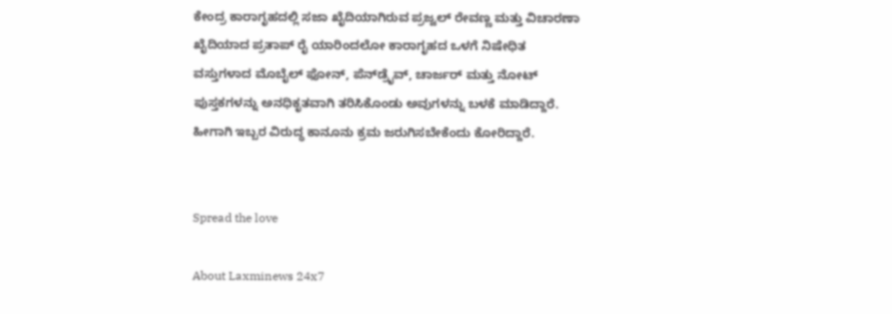ಕೇಂದ್ರ ಕಾರಾಗೃಹದಲ್ಲಿ ಸಜಾ ಖೈದಿಯಾಗಿರುವ ಪ್ರಜ್ವಲ್ ರೇವಣ್ಣ ಮತ್ತು ವಿಚಾರಣಾ ಖೈದಿಯಾದ ಪ್ರತಾಪ್ ರೈ ಯಾರಿಂದಲೋ ಕಾರಾಗೃಹದ ಒಳಗೆ ನಿಷೇಧಿತ ವಸ್ತುಗಳಾದ ಮೊಬೈಲ್ ಫೋನ್, ಪೆನ್‌ಡ್ರೈವ್, ಚಾರ್ಜರ್ ಮತ್ತು ನೋಟ್ ಪುಸ್ತಕಗಳನ್ನು ಅನಧಿಕೃತವಾಗಿ ತರಿಸಿಕೊಂಡು ಅವುಗಳನ್ನು ಬಳಕೆ ಮಾಡಿದ್ದಾರೆ. ಹೀಗಾಗಿ ಇಬ್ಬರ ವಿರುದ್ಧ ಕಾನೂನು ಕ್ರಮ ಜರುಗಿಸಬೇಕೆಂದು ಕೋರಿದ್ದಾರೆ.


Spread the love

About Laxminews 24x7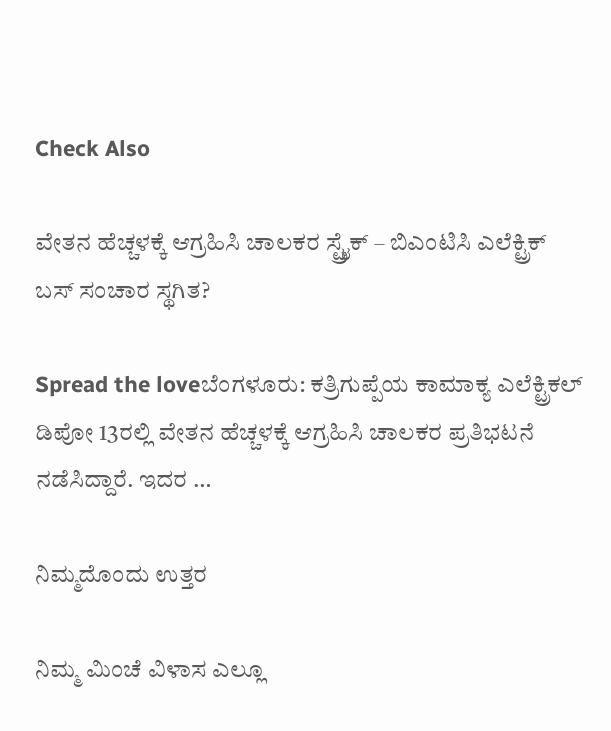Check Also

ವೇತನ ಹೆಚ್ಚಳಕ್ಕೆ ಆಗ್ರಹಿಸಿ ಚಾಲಕರ ಸ್ಟ್ರೈಕ್‌ – ಬಿಎಂಟಿಸಿ ಎಲೆಕ್ಟ್ರಿಕ್ ಬಸ್ ಸಂಚಾರ ಸ್ಥಗಿತ?

Spread the loveಬೆಂಗಳೂರು: ಕತ್ರಿಗುಪ್ಪೆಯ ಕಾಮಾಕ್ಯ ಎಲೆಕ್ಟ್ರಿಕಲ್ ಡಿಪೋ 13ರಲ್ಲಿ ವೇತನ ಹೆಚ್ಚಳಕ್ಕೆ ಆಗ್ರಹಿಸಿ ಚಾಲಕರ ಪ್ರತಿಭಟನೆ ನಡೆಸಿದ್ದಾರೆ. ಇದರ …

ನಿಮ್ಮದೊಂದು ಉತ್ತರ

ನಿಮ್ಮ ಮಿಂಚೆ ವಿಳಾಸ ಎಲ್ಲೂ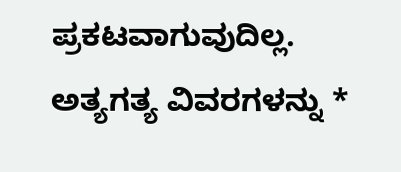ಪ್ರಕಟವಾಗುವುದಿಲ್ಲ. ಅತ್ಯಗತ್ಯ ವಿವರಗಳನ್ನು *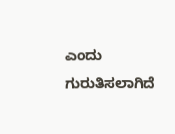ಎಂದು ಗುರುತಿಸಲಾಗಿದೆ